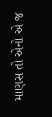માણસ તો એનો એ જ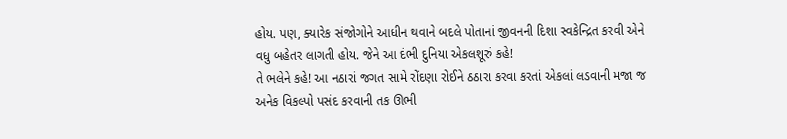હોય. પણ, ક્યારેક સંજોગોને આધીન થવાને બદલે પોતાનાં જીવનની દિશા સ્વકેન્દ્રિત કરવી એને વધુ બહેતર લાગતી હોય. જેને આ દંભી દુનિયા એકલશૂરું કહે!
તે ભલેને કહે! આ નઠારાં જગત સામે રોંદણા રોઈને ઠઠારા કરવા કરતાં એકલાં લડવાની મજા જ અનેક વિકલ્પો પસંદ કરવાની તક ઊભી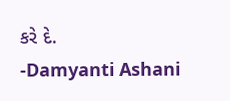કરે દે.
-Damyanti Ashani